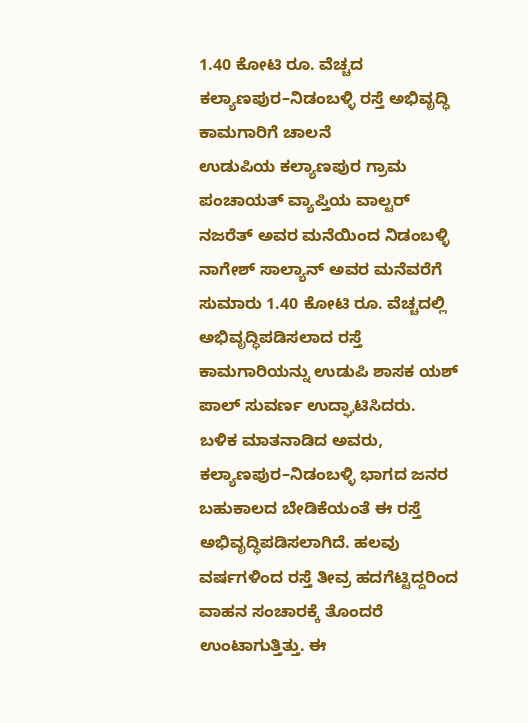1.40 ಕೋಟಿ ರೂ. ವೆಚ್ಚದ ಕಲ್ಯಾಣಪುರ–ನಿಡಂಬಳ್ಳಿ ರಸ್ತೆ ಅಭಿವೃದ್ಧಿ ಕಾಮಗಾರಿಗೆ ಚಾಲನೆ
ಉಡುಪಿಯ ಕಲ್ಯಾಣಪುರ ಗ್ರಾಮ ಪಂಚಾಯತ್ ವ್ಯಾಪ್ತಿಯ ವಾಲ್ಟರ್ ನಜರೆತ್ ಅವರ ಮನೆಯಿಂದ ನಿಡಂಬಳ್ಳಿ ನಾಗೇಶ್ ಸಾಲ್ಯಾನ್ ಅವರ ಮನೆವರೆಗೆ ಸುಮಾರು 1.40 ಕೋಟಿ ರೂ. ವೆಚ್ಚದಲ್ಲಿ ಅಭಿವೃದ್ಧಿಪಡಿಸಲಾದ ರಸ್ತೆ ಕಾಮಗಾರಿಯನ್ನು ಉಡುಪಿ ಶಾಸಕ ಯಶ್ ಪಾಲ್ ಸುವರ್ಣ ಉದ್ಘಾಟಿಸಿದರು.
ಬಳಿಕ ಮಾತನಾಡಿದ ಅವರು, ಕಲ್ಯಾಣಪುರ–ನಿಡಂಬಳ್ಳಿ ಭಾಗದ ಜನರ ಬಹುಕಾಲದ ಬೇಡಿಕೆಯಂತೆ ಈ ರಸ್ತೆ ಅಭಿವೃದ್ಧಿಪಡಿಸಲಾಗಿದೆ. ಹಲವು ವರ್ಷಗಳಿಂದ ರಸ್ತೆ ತೀವ್ರ ಹದಗೆಟ್ಟಿದ್ದರಿಂದ ವಾಹನ ಸಂಚಾರಕ್ಕೆ ತೊಂದರೆ ಉಂಟಾಗುತ್ತಿತ್ತು. ಈ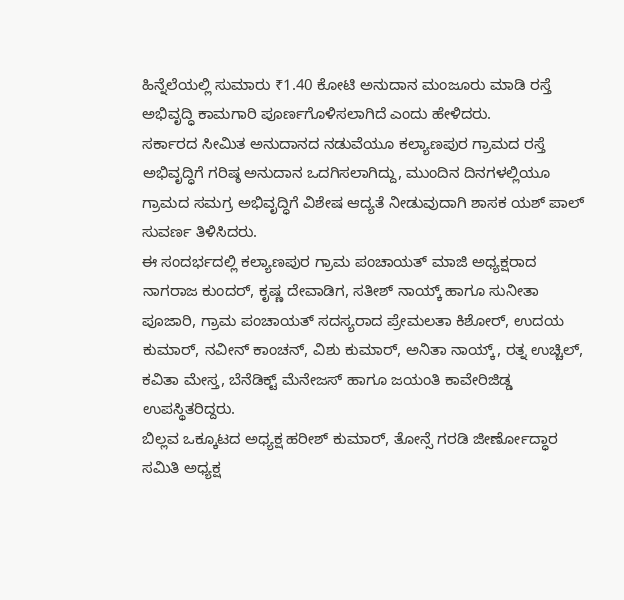ಹಿನ್ನೆಲೆಯಲ್ಲಿ ಸುಮಾರು ₹1.40 ಕೋಟಿ ಅನುದಾನ ಮಂಜೂರು ಮಾಡಿ ರಸ್ತೆ ಅಭಿವೃದ್ಧಿ ಕಾಮಗಾರಿ ಪೂರ್ಣಗೊಳಿಸಲಾಗಿದೆ ಎಂದು ಹೇಳಿದರು.
ಸರ್ಕಾರದ ಸೀಮಿತ ಅನುದಾನದ ನಡುವೆಯೂ ಕಲ್ಯಾಣಪುರ ಗ್ರಾಮದ ರಸ್ತೆ ಅಭಿವೃದ್ಧಿಗೆ ಗರಿಷ್ಠ ಅನುದಾನ ಒದಗಿಸಲಾಗಿದ್ದು, ಮುಂದಿನ ದಿನಗಳಲ್ಲಿಯೂ ಗ್ರಾಮದ ಸಮಗ್ರ ಅಭಿವೃದ್ಧಿಗೆ ವಿಶೇಷ ಆದ್ಯತೆ ನೀಡುವುದಾಗಿ ಶಾಸಕ ಯಶ್ ಪಾಲ್ ಸುವರ್ಣ ತಿಳಿಸಿದರು.
ಈ ಸಂದರ್ಭದಲ್ಲಿ ಕಲ್ಯಾಣಪುರ ಗ್ರಾಮ ಪಂಚಾಯತ್ ಮಾಜಿ ಅಧ್ಯಕ್ಷರಾದ ನಾಗರಾಜ ಕುಂದರ್, ಕೃಷ್ಣ ದೇವಾಡಿಗ, ಸತೀಶ್ ನಾಯ್ಕ್ ಹಾಗೂ ಸುನೀತಾ ಪೂಜಾರಿ, ಗ್ರಾಮ ಪಂಚಾಯತ್ ಸದಸ್ಯರಾದ ಪ್ರೇಮಲತಾ ಕಿಶೋರ್, ಉದಯ ಕುಮಾರ್, ನವೀನ್ ಕಾಂಚನ್, ವಿಶು ಕುಮಾರ್, ಅನಿತಾ ನಾಯ್ಕ್, ರತ್ನ ಉಚ್ಚಿಲ್, ಕವಿತಾ ಮೇಸ್ತ, ಬೆನೆಡಿಕ್ಟ್ ಮೆನೇಜಸ್ ಹಾಗೂ ಜಯಂತಿ ಕಾವೇರಿಜಿಡ್ಡ ಉಪಸ್ಥಿತರಿದ್ದರು.
ಬಿಲ್ಲವ ಒಕ್ಕೂಟದ ಅಧ್ಯಕ್ಷ ಹರೀಶ್ ಕುಮಾರ್, ತೋನ್ಸೆ ಗರಡಿ ಜೀರ್ಣೋದ್ಧಾರ ಸಮಿತಿ ಅಧ್ಯಕ್ಷ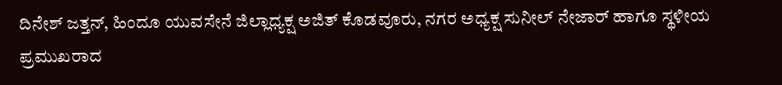ದಿನೇಶ್ ಜತ್ತನ್, ಹಿಂದೂ ಯುವಸೇನೆ ಜಿಲ್ಲಾಧ್ಯಕ್ಷ ಅಜಿತ್ ಕೊಡವೂರು, ನಗರ ಅಧ್ಯಕ್ಷ ಸುನೀಲ್ ನೇಜಾರ್ ಹಾಗೂ ಸ್ಥಳೀಯ ಪ್ರಮುಖರಾದ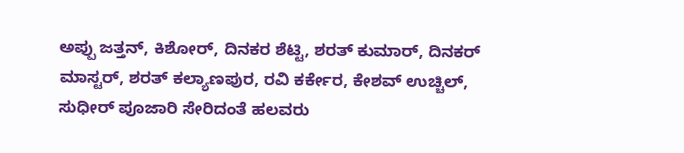ಅಪ್ಪು ಜತ್ತನ್, ಕಿಶೋರ್, ದಿನಕರ ಶೆಟ್ಟಿ, ಶರತ್ ಕುಮಾರ್, ದಿನಕರ್ ಮಾಸ್ಟರ್, ಶರತ್ ಕಲ್ಯಾಣಪುರ, ರವಿ ಕರ್ಕೇರ, ಕೇಶವ್ ಉಚ್ಚಿಲ್, ಸುಧೀರ್ ಪೂಜಾರಿ ಸೇರಿದಂತೆ ಹಲವರು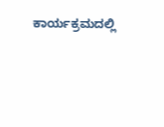ಕಾರ್ಯಕ್ರಮದಲ್ಲಿ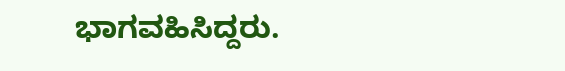ಭಾಗವಹಿಸಿದ್ದರು.